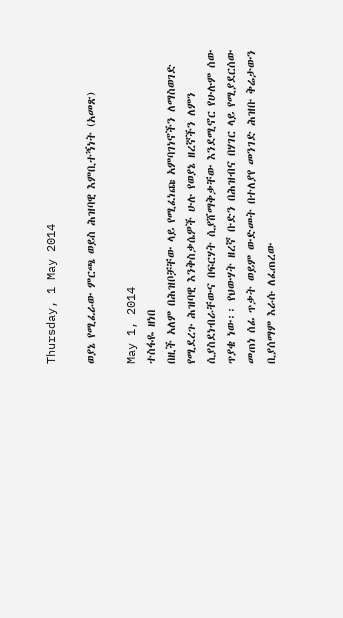Thursday, 1 May 2014

ወያኔ የሚፈራው ምርጫ ወይስ ሕዝባዊ እምቢተኝነት (አመጽ)

May 1, 2014
ተስፋዬ ዘነበ
በዚች አለም በሕዝቦቻቸው ላይ የሚፈነጩ አምባገነኖችን ለማስወገድ የሚደረጉ ሕዝባዊ እንቅስቃሴዎች ሁሉ የወያኔ ዘረኛችን ለምን ሲያስደነብራቸውና በፍርሃት ሲያሸማቅቃቸው እንደሚኖር የሁሉም ሰው ጥያቄ ነው፡፡ የህውሃት ዘረኛ ቡድን በሕዝብና በሃገር ላይ የሚያደርሰው መጠነ ሰፊ ጥቃት ወይም ውድመት በተለያየ መንገድ ሕዝቡ ቅሬታውን ቢያሰማም እራሱ ለፈጠረው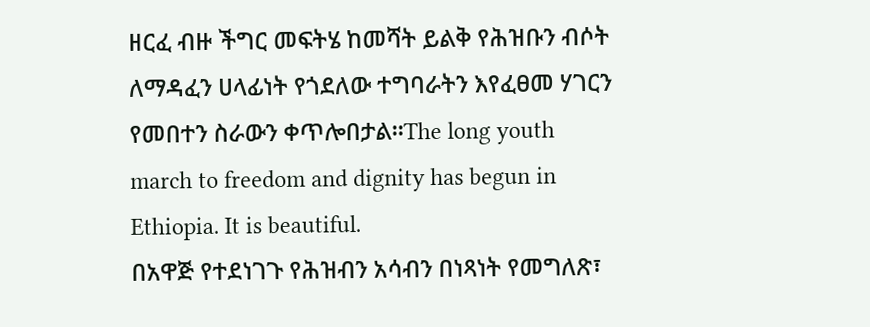ዘርፈ ብዙ ችግር መፍትሄ ከመሻት ይልቅ የሕዝቡን ብሶት ለማዳፈን ሀላፊነት የጎደለው ተግባራትን እየፈፀመ ሃገርን የመበተን ስራውን ቀጥሎበታል፡፡The long youth march to freedom and dignity has begun in Ethiopia. It is beautiful.
በአዋጅ የተደነገጉ የሕዝብን አሳብን በነጻነት የመግለጽ፣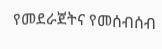የመደራጀትና የመሰብሰብ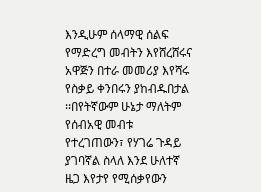እንዲሁም ሰላማዊ ሰልፍ የማድረግ መብትን እየሸረሸሩና አዋጅን በተራ መመሪያ እየሻሩ የስቃይ ቀንበሩን ያከብዱበታል ፡፡በየትኛውም ሁኔታ ማለትም የሰብአዊ መብቱ የተረገጠውን፣ የሃገሬ ጉዳይ ያገባኛል ስላለ እንደ ሁለተኛ ዜጋ እየታየ የሚሰቃየውን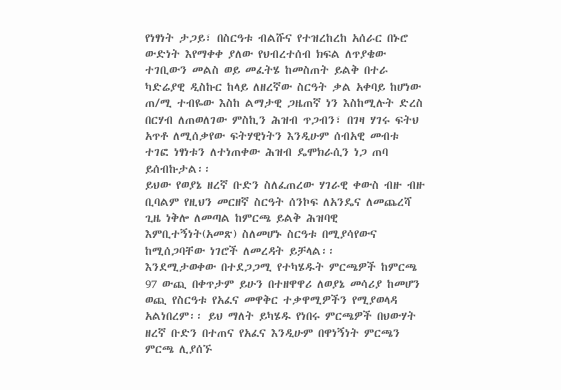የነፃነት ታጋይ፣ በስርዓቱ ብልሹና የተዝረከረከ አሰራር በኑሮ ውድነት እየማቀቀ ያለው የህብረተሰብ ክፍል ለጥያቄው ተገቢውን መልስ ወይ መፈትሄ ከመስጠት ይልቅ በተራ ካድሬያዊ ዲስኩር ከላይ ለዘረኛው ስርዓት ቃል አቀባይ ከሆነው ጠ/ሚ ተብዬው እስከ ልማታዊ ጋዜጠኛ ነን እስከሚሉት ድረስ በርሃብ ለጠወለገው ምስኪን ሕዝብ ጥጋብን፣ በገዛ ሃገሩ ፍትህ አጥቶ ለሚሰቃየው ፍትሃዊነትን እንዲሁም ሰብአዊ መብቱ ተገፎ ነፃነቱን ለተነጠቀው ሕዝብ ዴሞክራሲን ነጋ ጠባ ይሰብኩታል፡፡
ይህው የወያኔ ዘረኛ ቡድን ስለፈጠረው ሃገራዊ ቀውስ ብዙ ብዙ ቢባልም የዚህን መርዘኛ ስርዓት ሰንኮፍ ለአንዴና ለመጨረሻ ጊዜ ነቅሎ ለመጣል ከምርጫ ይልቅ ሕዝባዊ እምቢተኝነት(አመጽ) ስለመሆኑ ስርዓቱ በሚያሳየውና ከሚሰጋባቸው ነገሮች ለመረዳት ይቻላል፡፡
እንደሚታወቀው በተደጋጋሚ የተካሄዱት ምርጫዎች ከምርጫ 97 ውጪ በቀጥታም ይሁን በተዘዋዋሪ ለወያኔ መሳሪያ ከመሆን ወጪ የስርዓቱ የአፈና መዋቅር ተቃዋሚዎችን የሚያወላዳ አልነበረም፡፡ ይህ ማለት ይካሄዱ የነበሩ ምርጫዎች በህውሃት ዘረኛ ቡድን በተጠና የአፈና እንዲሁም በዋነኝነት ምርጫን ምርጫ ሊያሰኙ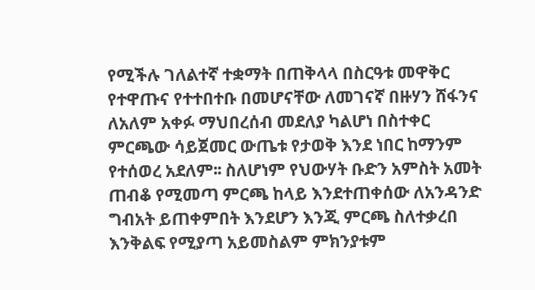የሚችሉ ገለልተኛ ተቋማት በጠቅላላ በስርዓቱ መዋቅር የተዋጡና የተተበተቡ በመሆናቸው ለመገናኛ በዙሃን ሸፋንና ለአለም አቀፉ ማህበረሰብ መደለያ ካልሆነ በስተቀር ምርጫው ሳይጀመር ውጤቱ የታወቅ እንደ ነበር ከማንም የተሰወረ አደለም፡፡ ስለሆነም የህውሃት ቡድን አምስት አመት ጠብቆ የሚመጣ ምርጫ ከላይ እንደተጠቀሰው ለአንዳንድ ግብአት ይጠቀምበት እንደሆን እንጂ ምርጫ ስለተቃረበ እንቅልፍ የሚያጣ አይመስልም ምክንያቱም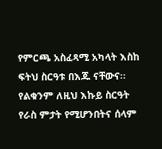የምርጫ አስፈጻሚ አካላት እስከ ፍትህ ስርዓቱ በእጁ ናቸውና፡፡
የልቁንም ለዚህ እኩይ ስርዓት የራስ ምታት የሚሆንበትና ሰላም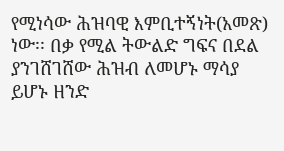የሚነሳው ሕዝባዊ እምቢተኝነት(አመጽ) ነው፡፡ በቃ የሚል ትውልድ ግፍና በደል ያንገሸገሸው ሕዝብ ለመሆኑ ማሳያ ይሆኑ ዘንድ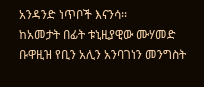አንዳንድ ነጥቦች እናንሳ፡፡
ከአመታት በፊት ቱኒዚያዊው ሙሃመድ ቡዋዚዝ የቢን አሊን አንባገነን መንግስት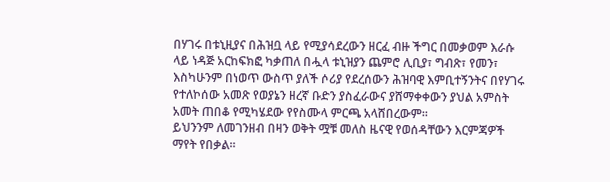በሃገሩ በቱኒዚያና በሕዝቧ ላይ የሚያሳደረውን ዘርፈ ብዙ ችግር በመቃወም እራሱ ላይ ነዳጅ አርከፍክፎ ካቃጠለ በሗላ ቱኒዝያን ጨምሮ ሊቢያ፣ ግብጽ፣ የመን፣ እስካሁንም በነወጥ ውስጥ ያለች ሶሪያ የደረሰውን ሕዝባዊ እምቢተኝንትና በየሃገሩ የተለኮሰው አመጽ የወያኔን ዘረኛ ቡድን ያስፈራውና ያሸማቀቀውን ያህል አምስት አመት ጠበቆ የሚካሄደው የየስሙላ ምርጫ አላሸበረውም፡፡
ይህንንም ለመገንዘብ በዛን ወቅት ሟቹ መለስ ዜናዊ የወሰዳቸውን እርምጃዎች ማየት የበቃል፡፡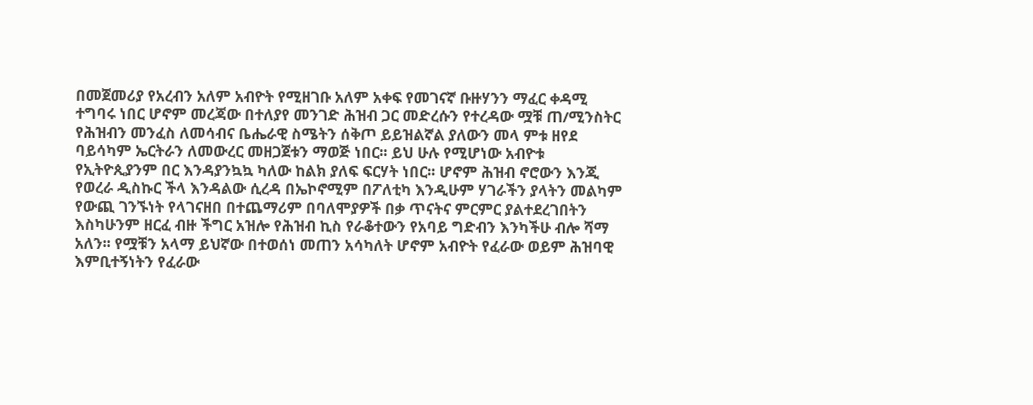በመጀመሪያ የአረብን አለም አብዮት የሚዘገቡ አለም አቀፍ የመገናኛ ቡዙሃንን ማፈር ቀዳሚ ተግባሩ ነበር ሆኖም መረጃው በተለያየ መንገድ ሕዝብ ጋር መድረሱን የተረዳው ሟቹ ጠ/ሚንስትር የሕዝብን መንፈስ ለመሳብና ቤሔራዊ ስሜትን ሰቅጦ ይይዝልኛል ያለውን መላ ምቱ ዘየደ ባይሳካም ኤርትራን ለመውረር መዘጋጀቱን ማወጅ ነበር፡፡ ይህ ሁሉ የሚሆነው አብዮቱ የኢትዮጲያንም በር እንዳያንኳኳ ካለው ከልክ ያለፍ ፍርሃት ነበር፡፡ ሆኖም ሕዝብ ኖሮውን እንጂ የወረራ ዲስኩር ችላ እንዳልው ሲረዳ በኤኮኖሚም በፖለቲካ እንዲሁም ሃገራችን ያላትን መልካም የውጪ ገንኙነት የላገናዘበ በተጨማሪም በባለሞያዎች በቃ ጥናትና ምርምር ያልተደረገበትን እስካሁንም ዘርፈ ብዙ ችግር አዝሎ የሕዝብ ኪስ የራቆተውን የአባይ ግድብን እንካችሁ ብሎ ሻማ አለን፡፡ የሟቹን አላማ ይህኛው በተወሰነ መጠን አሳካለት ሆኖም አብዮት የፈራው ወይም ሕዝባዊ እምቢተኝነትን የፈራው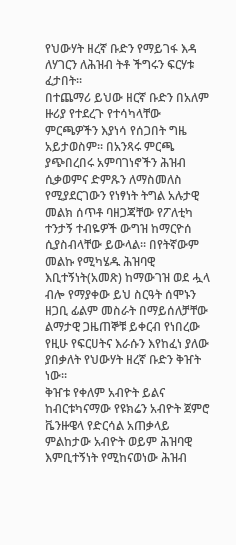የህውሃት ዘረኛ ቡድን የማይገፋ እዳ ለሃገርን ለሕዝብ ትቶ ችግሩን ፍርሃቱ ፈታበት፡፡
በተጨማሪ ይህው ዘርኛ ቡድን በአለም ዙሪያ የተደረጉ የተሳካላቸው ምርጫዎችን እያነሳ የሰጋበት ግዜ አይታወስም፡፡ በአንጻሩ ምርጫ ያጭበረበሩ አምባገነኖችን ሕዝብ ሲቃወምና ድምጹን ለማስመለስ የሚያደርገውን የነፃነት ትግል አሉታዊ መልክ ሰጥቶ ባዘጋጃቸው የፖለቲካ ተንታኝ ተብዬዎች ውግዝ ከማርዮሰ ሲያስብላቸው ይውላል፡፡ በየትኛውም መልኩ የሚካሄዱ ሕዝባዊ እቢተኝነት(አመጽ) ከማውገዝ ወደ ሗላ ብሎ የማያቀው ይህ ስርዓት ሰሞኑን ዘጋቢ ፊልም መስራት በማይሰለቻቸው ልማታዊ ጋዜጠኞቹ ይቀርብ የነበረው የዚሁ የፍርሀትና እራሱን እየከፈነ ያለው ያበቃለት የህውሃት ዘረኛ ቡድን ቅዠት ነው፡፡
ቅዠቱ የቀለም አብዮት ይልና ከብርቱካናማው የዩክሬን አብዮት ጀምሮ ቬንዙዌላ የድርሳል አጠቃላይ ምልከታው አብዮት ወይም ሕዝባዊ እምቢተኝነት የሚከናወነው ሕዝብ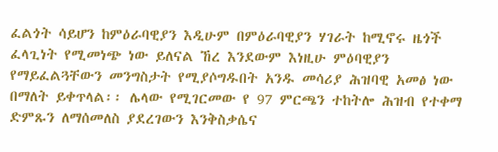ፈልጎት ሳይሆን ከምዕራባዊያን እዲሁም በምዕራባዊያን ሃገራት ከሚኖሩ ዜጎች ፈላጊነት የሚመነጭ ነው ይለናል ኸረ እንደውም እነዚሁ ምዕባዊያን የማይፈልጓቸውን መንግስታት የሚያሶግዱበት አንዱ መሳሪያ ሕዝባዊ አመፅ ነው በማለት ይቀጥላል፡፡ ሌላው የሚገርመው የ 97 ምርጫን ተከትሎ ሕዝብ የተቀማ ድምጹን ለማሰመለስ ያደረገውን እንቅስቃሴና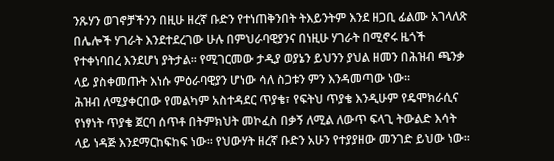ንጹሃን ወገኖቻችንን በዚሁ ዘረኛ ቡድን የተነጠቅንበት ትእይንትም እንደ ዘጋቢ ፊልሙ አገላለጽ በሌሎች ሃገራት እንደተደረገው ሁሉ በምህራባዊያንና በነዚሁ ሃገራት በሚኖሩ ዜጎች የተቀነባበረ እንደሆነ ያትታል፡፡ የሚገርመው ታዲያ ወያኔን ይህንን ያህል ዘመን በሕዝብ ጫንቃ ላይ ያስቀመጡት እነሱ ምዕራባዊያን ሆነው ሳለ ስጋቱን ምን እንዳመጣው ነው፡፡
ሕዝብ ለሚያቀርበው የመልካም አስተዳደር ጥያቄ፣ የፍትህ ጥያቄ እንዲሁም የዴሞክራሲና የነፃነት ጥያቄ ጀርባ ሰጥቶ በትምክህት መኮፈስ በቃኝ ለሚል ለውጥ ፍላጊ ትውልድ እሳት ላይ ነዳጅ እንደማርከፍከፍ ነው፡፡ የህውሃት ዘረኛ ቡድን አሁን የተያያዘው መንገድ ይህው ነው፡፡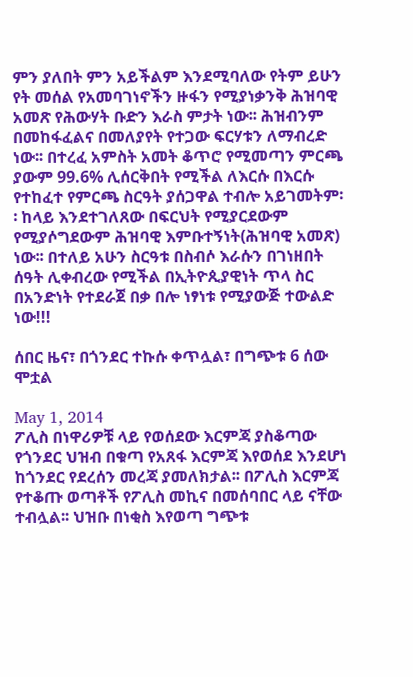ምን ያለበት ምን አይችልም እንደሚባለው የትም ይሁን የት መሰል የአመባገነኖችን ዙፋን የሚያነቃንቅ ሕዝባዊ አመጽ የሕውሃት ቡድን እራስ ምታት ነው፡፡ ሕዝብንም በመከፋፈልና በመለያየት የተጋው ፍርሃቱን ለማብረድ ነው፡፡ በተረፈ አምስት አመት ቆጥሮ የሚመጣን ምርጫ ያውም 99.6% ሊሰርቅበት የሚችል ለእርሱ በእርሱ የተከፈተ የምርጫ ስርዓት ያሰጋዋል ተብሎ አይገመትም፡፡ ከላይ እንደተገለጸው በፍርህት የሚያርደውም የሚያሶግደውም ሕዝባዊ እምቡተኝነት(ሕዝባዊ አመጽ) ነው፡፡ በተለይ አሁን ስርዓቱ በስብሶ እራሱን በገነዘበት ሰዓት ሊቀብረው የሚችል በኢትዮጲያዊነት ጥላ ስር በአንድነት የተደራጀ በቃ በሎ ነፃነቱ የሚያውጅ ተውልድ ነው!!!

ሰበር ዜና፣ በጎንደር ተኩሱ ቀጥሏል፣ በግጭቱ 6 ሰው ሞቷል

May 1, 2014
ፖሊስ በነዋሪዎቹ ላይ የወሰደው እርምጃ ያስቆጣው የጎንደር ህዝብ በቁጣ የአጸፋ እርምጃ እየወሰደ እንደሆነ ከጎንደር የደረሰን መረጃ ያመለክታል፡፡ በፖሊስ እርምጃ የተቆጡ ወጣቶች የፖሊስ መኪና በመሰባበር ላይ ናቸው ተብሏል፡፡ ህዝቡ በነቂስ እየወጣ ግጭቱ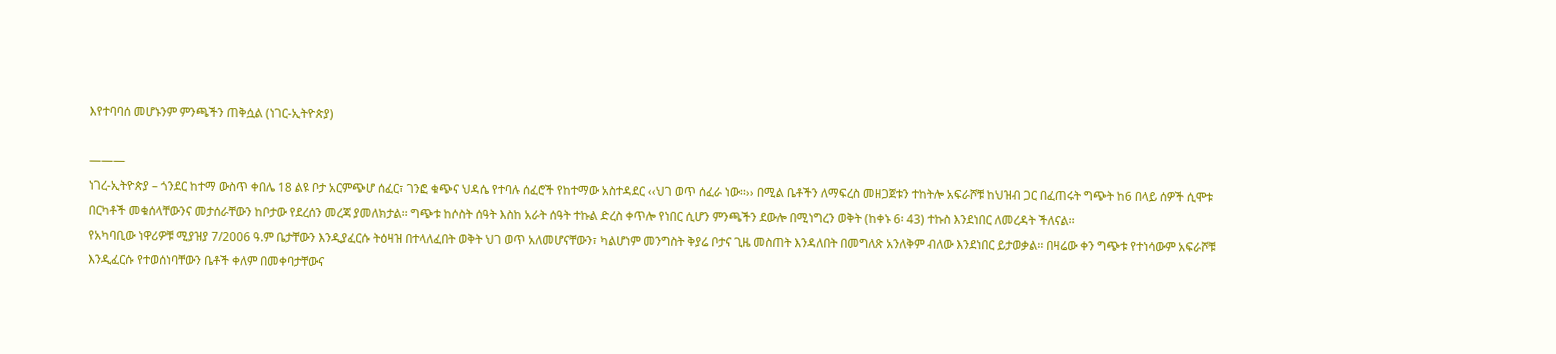እየተባባሰ መሆኑንም ምንጫችን ጠቅሷል (ነገር-ኢትዮጵያ)

———
ነገረ-ኢትዮጵያ – ጎንደር ከተማ ውስጥ ቀበሌ 18 ልዩ ቦታ አርምጭሆ ሰፈር፣ ገንፎ ቁጭና ህዳሴ የተባሉ ሰፈሮች የከተማው አስተዳደር ‹‹ህገ ወጥ ሰፈራ ነው፡፡›› በሚል ቤቶችን ለማፍረስ መዘጋጀቱን ተከትሎ አፍራሾቹ ከህዝብ ጋር በፈጠሩት ግጭት ከ6 በላይ ሰዎች ሲሞቱ በርካቶች መቁሰላቸውንና መታሰራቸውን ከቦታው የደረሰን መረጃ ያመለክታል፡፡ ግጭቱ ከሶስት ሰዓት እስከ አራት ሰዓት ተኩል ድረስ ቀጥሎ የነበር ሲሆን ምንጫችን ደውሎ በሚነግረን ወቅት (ከቀኑ 6፡ 43) ተኩስ እንደነበር ለመረዳት ችለናል፡፡
የአካባቢው ነዋሪዎቹ ሚያዝያ 7/2006 ዓ.ም ቤታቸውን እንዲያፈርሱ ትዕዛዝ በተላለፈበት ወቅት ህገ ወጥ አለመሆናቸውን፣ ካልሆነም መንግስት ቅያሬ ቦታና ጊዜ መስጠት እንዳለበት በመግለጽ አንለቅም ብለው እንደነበር ይታወቃል፡፡ በዛሬው ቀን ግጭቱ የተነሳውም አፍራሾቹ እንዲፈርሱ የተወሰነባቸውን ቤቶች ቀለም በመቀባታቸውና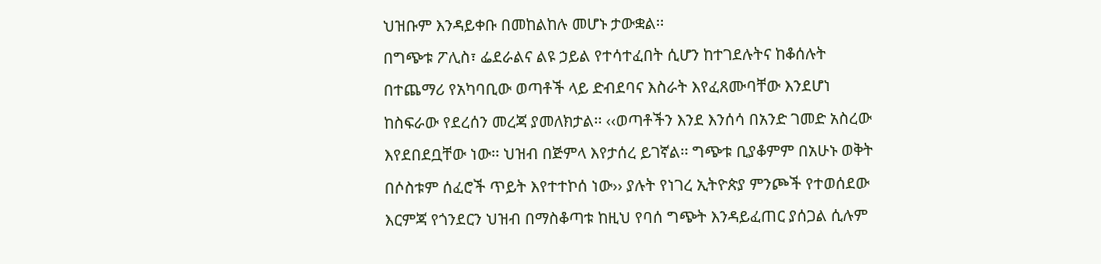ህዝቡም እንዳይቀቡ በመከልከሉ መሆኑ ታውቋል፡፡
በግጭቱ ፖሊስ፣ ፌደራልና ልዩ ኃይል የተሳተፈበት ሲሆን ከተገደሉትና ከቆሰሉት በተጨማሪ የአካባቢው ወጣቶች ላይ ድብደባና እስራት እየፈጸሙባቸው እንደሆነ ከስፍራው የደረሰን መረጃ ያመለክታል፡፡ ‹‹ወጣቶችን እንደ እንሰሳ በአንድ ገመድ አስረው እየደበደቧቸው ነው፡፡ ህዝብ በጅምላ እየታሰረ ይገኛል፡፡ ግጭቱ ቢያቆምም በአሁኑ ወቅት በሶስቱም ሰፈሮች ጥይት እየተተኮሰ ነው›› ያሉት የነገረ ኢትዮጵያ ምንጮች የተወሰደው እርምጃ የጎንደርን ህዝብ በማስቆጣቱ ከዚህ የባሰ ግጭት እንዳይፈጠር ያሰጋል ሲሉም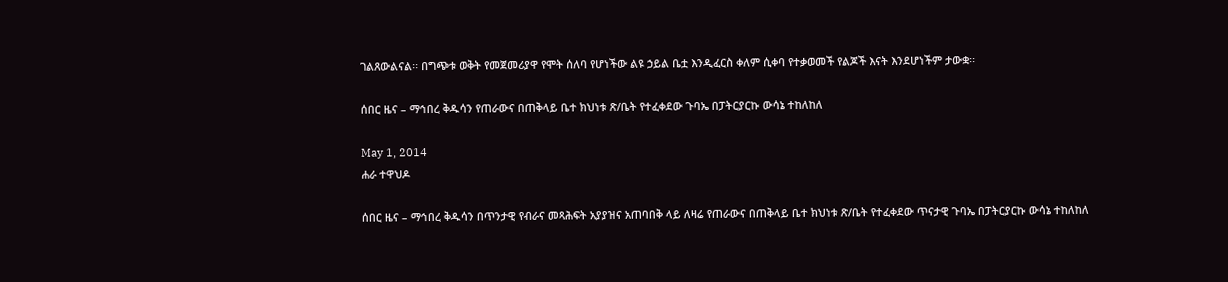ገልጸውልናል፡፡ በግጭቱ ወቅት የመጀመሪያዋ የሞት ሰለባ የሆነችው ልዩ ኃይል ቤቷ እንዲፈርስ ቀለም ሲቀባ የተቃወመች የልጆች እናት እንደሆነችም ታውቋ፡፡

ሰበር ዜና – ማኅበረ ቅዱሳን የጠራውና በጠቅላይ ቤተ ክህነቱ ጽ/ቤት የተፈቀደው ጉባኤ በፓትርያርኩ ውሳኔ ተከለከለ

May 1, 2014
ሐራ ተዋህዶ

ሰበር ዜና – ማኅበረ ቅዱሳን በጥንታዊ የብራና መጻሕፍት አያያዝና አጠባበቅ ላይ ለዛሬ የጠራውና በጠቅላይ ቤተ ክህነቱ ጽ/ቤት የተፈቀደው ጥናታዊ ጉባኤ በፓትርያርኩ ውሳኔ ተከለከለ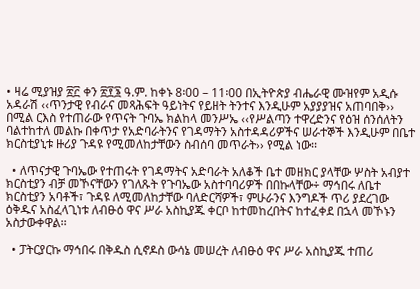• ዛሬ ሚያዝያ ፳፫ ቀን ፳፻፮ ዓ.ም. ከቀኑ 8፡00 – 11፡00 በኢትዮጵያ ብሔራዊ ሙዝየም አዲሱ አዳራሽ ‹‹ጥንታዊ የብራና መጻሕፍት ዓይነትና የይዘት ትንተና እንዲሁም አያያያዝና አጠባበቅ›› በሚል ርእስ የተጠራው የጥናት ጉባኤ ክልከላ መንሥኤ ‹‹የሥልጣን ተዋረድንና የዕዝ ሰንሰለትን ባልተከተለ መልኩ በቀጥታ የአድባራትንና የገዳማትን አስተዳዳሪዎችና ሠራተኞች እንዲሁም በቤተ ክርስቲያኒቱ ዙሪያ ጉዳዩ የሚመለከታቸውን ስብሰባ መጥራት›› የሚል ነው፡፡

  • ለጥናታዊ ጉባኤው የተጠሩት የገዳማትና አድባራት አለቆች ቤተ መዘክር ያላቸው ሦስት አብያተ ክርስቲያን ብቻ መኾናቸውን የገለጹት የጉባኤው አስተባባሪዎች በበኩላቸው÷ ማኅበሩ ለቤተ ክርስቲያን አባቶች፣ ጉዳዩ ለሚመለከታቸው ባለድርሻዎች፣ ምሁራንና እንግዶች ጥሪ ያደረገው ዕቅዱና አስፈላጊነቱ ለብፁዕ ዋና ሥራ አስኪያጁ ቀርቦ ከተመከረበትና ከተፈቀደ በኋላ መኾኑን አስታውቀዋል፡፡

  • ፓትርያርኩ ማኅበሩ በቅዱስ ሲኖዶስ ውሳኔ መሠረት ለብፁዕ ዋና ሥራ አስኪያጁ ተጠሪ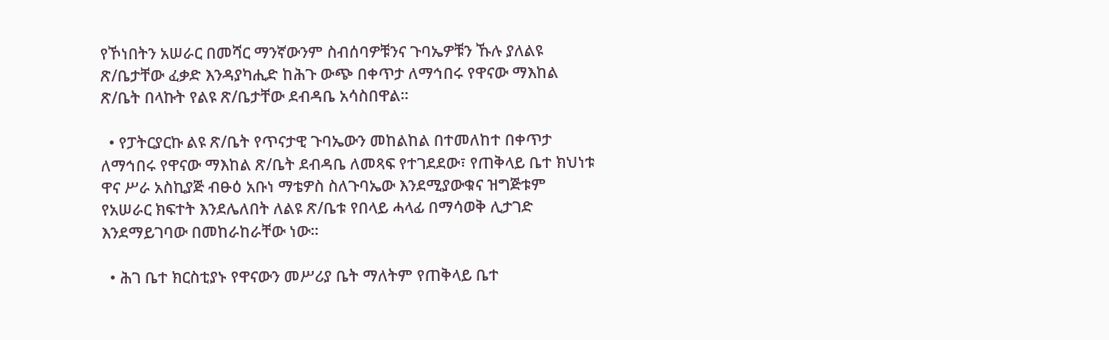የኾነበትን አሠራር በመሻር ማንኛውንም ስብሰባዎቹንና ጉባኤዎቹን ኹሉ ያለልዩ ጽ/ቤታቸው ፈቃድ እንዳያካሒድ ከሕጉ ውጭ በቀጥታ ለማኅበሩ የዋናው ማእከል ጽ/ቤት በላኩት የልዩ ጽ/ቤታቸው ደብዳቤ አሳስበዋል፡፡

  • የፓትርያርኩ ልዩ ጽ/ቤት የጥናታዊ ጉባኤውን መከልከል በተመለከተ በቀጥታ ለማኅበሩ የዋናው ማእከል ጽ/ቤት ደብዳቤ ለመጻፍ የተገደደው፣ የጠቅላይ ቤተ ክህነቱ ዋና ሥራ አስኪያጅ ብፁዕ አቡነ ማቴዎስ ስለጉባኤው እንደሚያውቁና ዝግጅቱም የአሠራር ክፍተት እንደሌለበት ለልዩ ጽ/ቤቱ የበላይ ሓላፊ በማሳወቅ ሊታገድ እንደማይገባው በመከራከራቸው ነው፡፡

  • ሕገ ቤተ ክርስቲያኑ የዋናውን መሥሪያ ቤት ማለትም የጠቅላይ ቤተ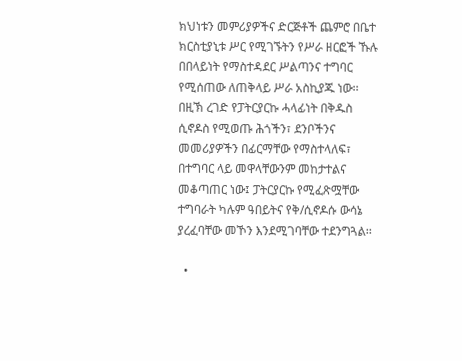ክህነቱን መምሪያዎችና ድርጅቶች ጨምሮ በቤተ ክርስቲያኒቱ ሥር የሚገኙትን የሥራ ዘርፎች ኹሉ በበላይነት የማስተዳደር ሥልጣንና ተግባር የሚሰጠው ለጠቅላይ ሥራ አስኪያጁ ነው፡፡ በዚኽ ረገድ የፓትርያርኩ ሓላፊነት በቅዱስ ሲኖዶስ የሚወጡ ሕጎችን፣ ደንቦችንና መመሪያዎችን በፊርማቸው የማስተላለፍ፣ በተግባር ላይ መዋላቸውንም መከታተልና መቆጣጠር ነው፤ ፓትርያርኩ የሚፈጽሟቸው ተግባራት ካሉም ዓበይትና የቅ/ሲኖዶሱ ውሳኔ ያረፈባቸው መኾን እንደሚገባቸው ተደንግጓል፡፡

  •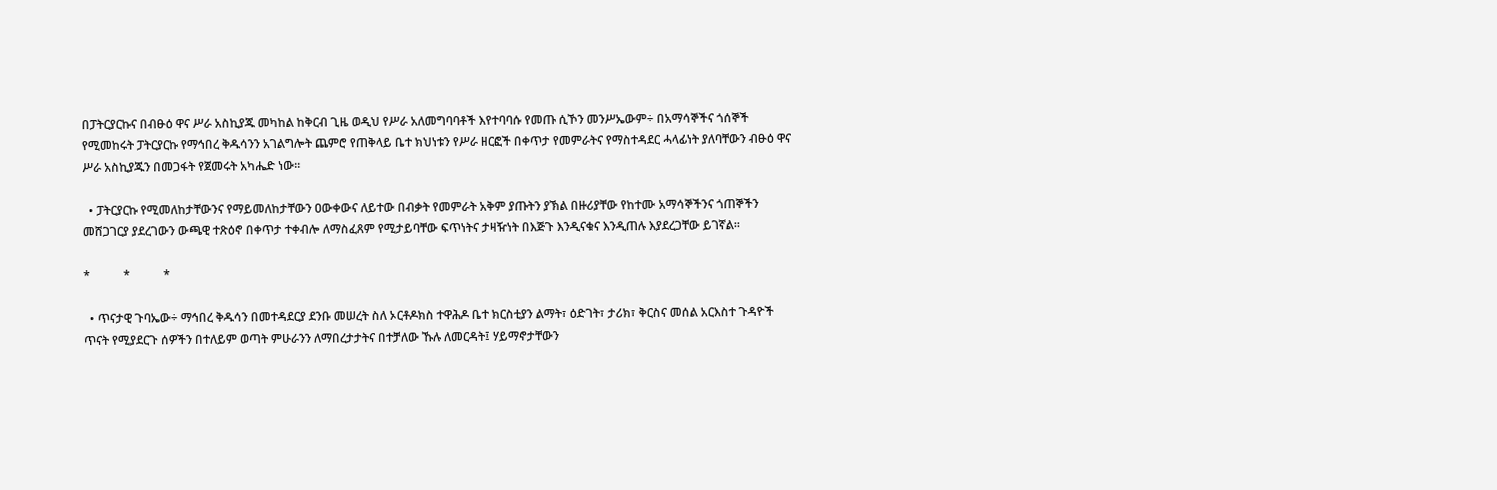በፓትርያርኩና በብፁዕ ዋና ሥራ አስኪያጁ መካከል ከቅርብ ጊዜ ወዲህ የሥራ አለመግባባቶች እየተባባሱ የመጡ ሲኾን መንሥኤውም÷ በአማሳኞችና ጎሰኞች የሚመከሩት ፓትርያርኩ የማኅበረ ቅዱሳንን አገልግሎት ጨምሮ የጠቅላይ ቤተ ክህነቱን የሥራ ዘርፎች በቀጥታ የመምራትና የማስተዳደር ሓላፊነት ያለባቸውን ብፁዕ ዋና ሥራ አስኪያጁን በመጋፋት የጀመሩት አካሔድ ነው፡፡

  • ፓትርያርኩ የሚመለከታቸውንና የማይመለከታቸውን ዐውቀውና ለይተው በብቃት የመምራት አቅም ያጡትን ያኽል በዙሪያቸው የከተሙ አማሳኞችንና ጎጠኞችን መሸጋገርያ ያደረገውን ውጫዊ ተጽዕኖ በቀጥታ ተቀብሎ ለማስፈጸም የሚታይባቸው ፍጥነትና ታዛዥነት በእጅጉ እንዲናቁና እንዲጠሉ እያደረጋቸው ይገኛል፡፡

*           *           *

  • ጥናታዊ ጉባኤው÷ ማኅበረ ቅዱሳን በመተዳደርያ ደንቡ መሠረት ስለ ኦርቶዶክስ ተዋሕዶ ቤተ ክርስቲያን ልማት፣ ዕድገት፣ ታሪክ፣ ቅርስና መሰል አርእስተ ጉዳዮች ጥናት የሚያደርጉ ሰዎችን በተለይም ወጣት ምሁራንን ለማበረታታትና በተቻለው ኹሉ ለመርዳት፤ ሃይማኖታቸውን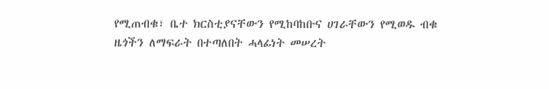የሚጠብቁ፣ ቤተ ክርስቲያናቸውን የሚከባከቡና ሀገራቸውን የሚወዱ ብቁ ዜጎችን ለማፍራት በተጣለበት ሓላፊነት መሠረት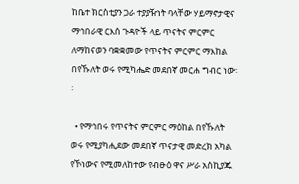ከቤተ ክርስቲያን ጋራ ተያያዥነት ባላቸው ሃይማኖታዊና ማኅበራዊ ርእሰ ጉዳዮች ላይ ጥናትና ምርምር ለማከናወን ባቋቋመው የጥናትና ምርምር ማእከል በየኹለት ወሩ የሚካሔድ መደበኛ መርሐ ግብር ነው፡፡

  • የማኅበሩ የጥናትና ምርምር ማዕከል በየኹለት ወሩ የሚያካሒደው መደበኛ ጥናታዊ መድረክ አካል የኾነውና የሚመለከተው የብፁዕ ዋና ሥራ አስኪያጁ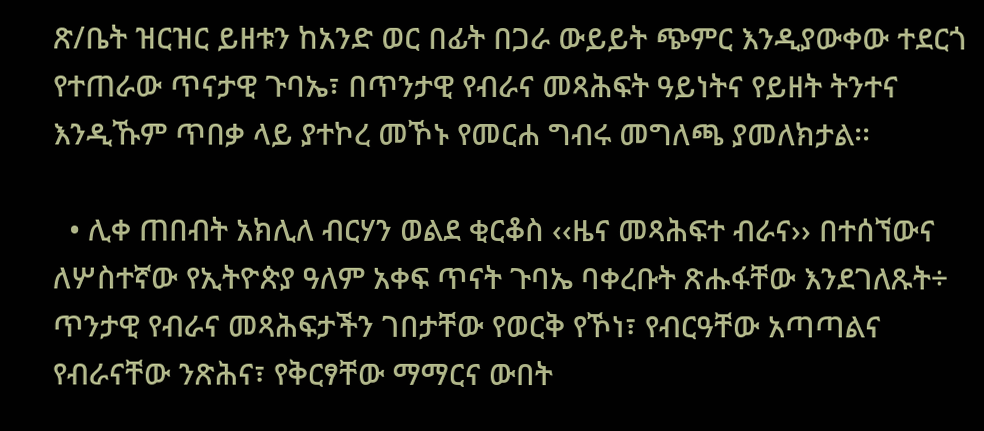ጽ/ቤት ዝርዝር ይዘቱን ከአንድ ወር በፊት በጋራ ውይይት ጭምር እንዲያውቀው ተደርጎ የተጠራው ጥናታዊ ጉባኤ፣ በጥንታዊ የብራና መጻሕፍት ዓይነትና የይዘት ትንተና እንዲኹም ጥበቃ ላይ ያተኮረ መኾኑ የመርሐ ግብሩ መግለጫ ያመለክታል፡፡

  • ሊቀ ጠበብት አክሊለ ብርሃን ወልደ ቂርቆስ ‹‹ዜና መጻሕፍተ ብራና›› በተሰኘውና ለሦስተኛው የኢትዮጵያ ዓለም አቀፍ ጥናት ጉባኤ ባቀረቡት ጽሑፋቸው እንደገለጹት÷ ጥንታዊ የብራና መጻሕፍታችን ገበታቸው የወርቅ የኾነ፣ የብርዓቸው አጣጣልና የብራናቸው ንጽሕና፣ የቅርፃቸው ማማርና ውበት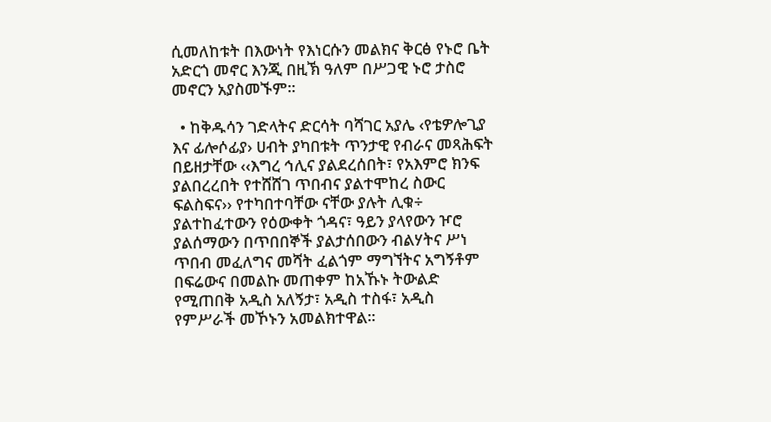ሲመለከቱት በእውነት የእነርሱን መልክና ቅርፅ የኑሮ ቤት አድርጎ መኖር እንጂ በዚኽ ዓለም በሥጋዊ ኑሮ ታስሮ መኖርን አያስመኙም፡፡

  • ከቅዱሳን ገድላትና ድርሳት ባሻገር አያሌ ‹የቴዎሎጊያ እና ፊሎሶፊያ› ሀብት ያካበቱት ጥንታዊ የብራና መጻሕፍት በይዘታቸው ‹‹እግረ ኅሊና ያልደረሰበት፣ የአእምሮ ክንፍ ያልበረረበት የተሸሸገ ጥበብና ያልተሞከረ ስውር ፍልስፍና›› የተካበተባቸው ናቸው ያሉት ሊቁ÷ ያልተከፈተውን የዕውቀት ጎዳና፣ ዓይን ያላየውን ዦሮ ያልሰማውን በጥበበኞች ያልታሰበውን ብልሃትና ሥነ ጥበብ መፈለግና መሻት ፈልጎም ማግኘትና አግኝቶም በፍሬውና በመልኩ መጠቀም ከአኹኑ ትውልድ የሚጠበቅ አዲስ አለኝታ፣ አዲስ ተስፋ፣ አዲስ የምሥራች መኾኑን አመልክተዋል፡፡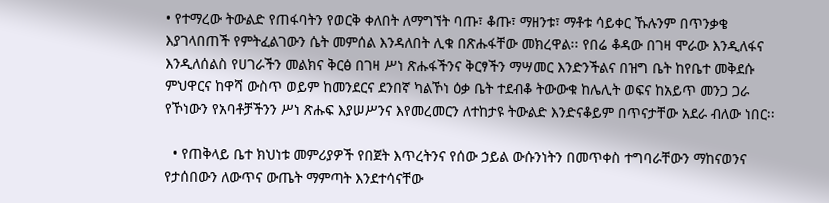• የተማረው ትውልድ የጠፋባትን የወርቅ ቀለበት ለማግኘት ባጡ፣ ቆጡ፣ ማዘንቱ፣ ማቶቱ ሳይቀር ኹሉንም በጥንቃቄ እያገላበጠች የምትፈልገውን ሴት መምሰል እንዳለበት ሊቁ በጽሑፋቸው መክረዋል፡፡ የበሬ ቆዳው በገዛ ሞራው እንዲለፋና እንዲለሰልስ የሀገራችን መልክና ቅርፅ በገዛ ሥነ ጽሑፋችንና ቅርፃችን ማሣመር እንድንችልና በዝግ ቤት ከየቤተ መቅደሱ ምህዋርና ከዋሻ ውስጥ ወይም ከመንደርና ደንበኛ ካልኾነ ዕቃ ቤት ተደብቆ ትውውቁ ከሌሊት ወፍና ከአይጥ መንጋ ጋራ የኾነውን የአባቶቻችንን ሥነ ጽሑፍ እያሠሥንና እየመረመርን ለተከታዩ ትውልድ እንድናቆይም በጥናታቸው አደራ ብለው ነበር፡፡

  • የጠቅላይ ቤተ ክህነቱ መምሪያዎች የበጀት እጥረትንና የሰው ኃይል ውሱንነትን በመጥቀስ ተግባራቸውን ማከናወንና የታሰበውን ለውጥና ውጤት ማምጣት እንደተሳናቸው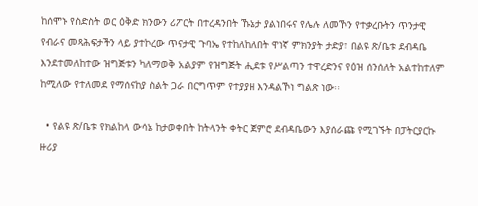ከሰሞኑ የስድስት ወር ዕቅድ ክንውን ሪፖርት በተረዳንበት ኹኔታ ያልነበሩና የሌሉ ለመኾን የተቃረቡትን ጥንታዊ የብራና መጻሕፍታችን ላይ ያተኮረው ጥናታዊ ጉባኤ የተከለከለበት ዋነኛ ምክንያት ታድያ፣ በልዩ ጽ/ቤቱ ደብዳቤ እንደተመለከተው ዝግጅቱን ካለማወቅ አልያም የዝግጅት ሒደቱ የሥልጣን ተዋረድንና የዕዝ ሰንሰለት አልተከተለም ከሚለው የተለመደ የማሰናከያ ስልት ጋራ በርግጥም የተያያዘ እንዳልኾነ ግልጽ ነው፡፡

  • የልዩ ጽ/ቤቱ የክልከላ ውሳኔ ከታወቀበት ከትላንት ቀትር ጀምሮ ደብዳቤውን እያሰራጩ የሚገኙት በፓትርያርኩ ዙሪያ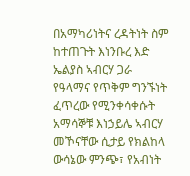በአማካሪነትና ረዳትነት ስም ከተጠጉት እነንቡረ እድ ኤልያስ ኣብርሃ ጋራ የዓላማና የጥቅም ግንኙነት ፈጥረው የሚንቀሳቀሱት አማሳኞቹ እነኃይሌ ኣብርሃ መኾናቸው ሲታይ የክልከላ ውሳኔው ምንጭ፣ የአብነት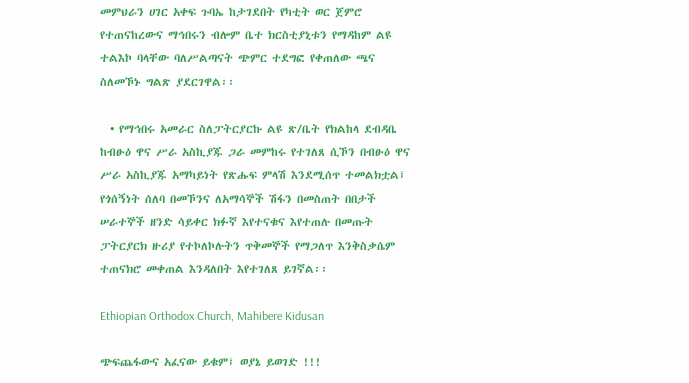መምህራን ሀገር አቀፍ ጉባኤ ከታገደበት የካቲት ወር ጀምሮ የተጠናከረውና ማኅበሩን ብሎም ቤተ ክርስቲያኒቱን የማዳከም ልዩ ተልእኮ ባላቸው ባለሥልጣናት ጭምር ተደግፎ የቀጠለው ጫና ስለመኾኑ ግልጽ ያደርገዋል፡፡

  • የማኅበሩ አመራር ስለፓትርያርኩ ልዩ ጽ/ቤት የክልከላ ደብዳቤ ከብፁዕ ዋና ሥራ አስኪያጁ ጋራ መምከሩ የተገለጸ ሲኾን በብፁዕ ዋና ሥራ አስኪያጁ አማካይነት የጽሑፍ ምላሽ እንደሚሰጥ ተመልክቷል፤ የጎሰኝነት ሰለባ በመኾንና ለአማሳኞች ሽፋን በመስጠት በበታች ሠራተኞች ዘንድ ሳይቀር ክፉኛ እየተናቁና እየተጠሉ በመጡት ፓትርያርክ ዙሪያ የተኮለኮሉትን ጥቅመኞች የማጋለጥ እንቅስቃሴም ተጠናክሮ መቀጠል እንዳለበት እየተገለጸ ይገኛል፡፡

Ethiopian Orthodox Church, Mahibere Kidusan

ጭፍጨፋውና አፈናው ይቁም፤ ወያኔ ይወገድ !!!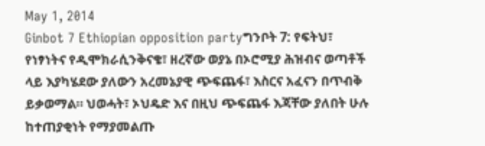May 1, 2014
Ginbot 7 Ethiopian opposition partyግንቦት 7: የፍትህ፣ የነፃነትና የዲሞክራሲንቅናቄ፣ ዘረኛው ወያኔ በኦሮሚያ ሕዝብና ወጣቶች ላይ እያካሄደው ያለውን አረመኔያዊ ጭፍጨፋ፣ እስርና አፈናን በጥብቅ ይቃወማል። ህወሓት፣ ኦህዴድ እና በዚህ ጭፍጨፋ እጃቸው ያለበት ሁሉ ከተጠያቂነት የማያመልጡ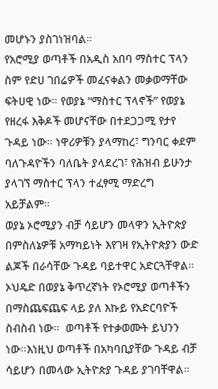መሆኑን ያስገነዝባል።
የአሮሚያ ወጣቶች በአዲስ አበባ ማስተር ፕላን ስም የድሀ ገበሬዎች መፈናቀልን መቃወማቸው ፍትሀዊ ነው። የወያኔ “ማስተር ፕላኖች” የወያኔ የዘረፋ እቅዶች መሆናቸው በተደጋጋሚ የታየ ጉዳይ ነው። ነዋሪዎቹን ያላማከረ፣ ግንባር ቀደም ባለጉዳዮችን ባለቤት ያላደረገ፣ የሕዝብ ይሁንታ ያላገኘ ማስተር ፕላን ተፈፃሚ ማድረግ አይቻልም።
ወያኔ ኦሮሚያን ብቻ ሳይሆን መላዋን ኢትዮጵያ በምስለኔዎቹ አማካይነት እየገዛ የኢትዮጵያን ውድ ልጆች በራሳቸው ጉዳይ ባይተዋር አድርጓቸዋል። ኦህዴድ በወያኔ ቅጥረኛነት የኦሮሚያ ወጣቶችን በማስጨፍጨፍ ላይ ያለ እኩይ የአድርባዮች ስብስብ ነው።  ወጣቶች የተቃወሙት ይህንን ነው።እነዚህ ወጣቶች በአካባቢያቸው ጉዳይ ብቻ ሳይሆን በመላው ኢትዮጵያ ጉዳይ ያገባቸዋል።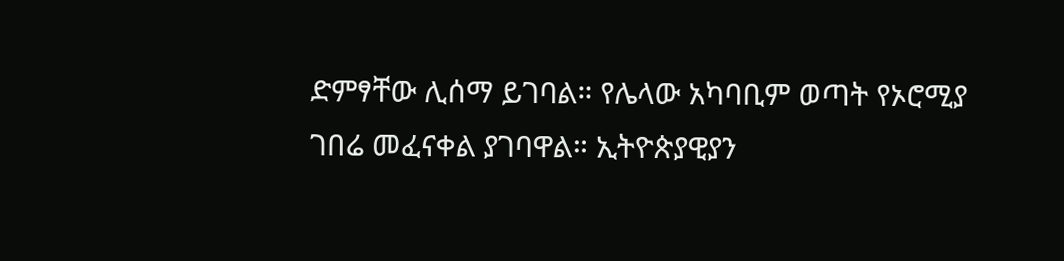ድምፃቸው ሊሰማ ይገባል። የሌላው አካባቢም ወጣት የኦሮሚያ ገበሬ መፈናቀል ያገባዋል። ኢትዮጵያዊያን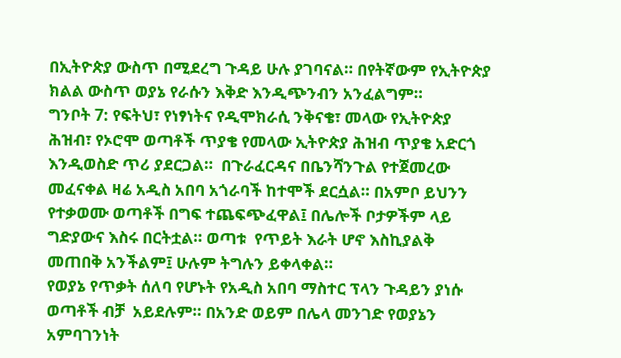በኢትዮጵያ ውስጥ በሚደረግ ጉዳይ ሁሉ ያገባናል። በየትኛውም የኢትዮጵያ ክልል ውስጥ ወያኔ የራሱን እቅድ እንዲጭንብን አንፈልግም።
ግንቦት 7: የፍትህ፣ የነፃነትና የዲሞክራሲ ንቅናቄ፣ መላው የኢትዮጵያ ሕዝብ፣ የኦሮሞ ወጣቶች ጥያቄ የመላው ኢትዮጵያ ሕዝብ ጥያቄ አድርጎ እንዲወስድ ጥሪ ያደርጋል።  በጉራፈርዳና በቤንሻንጉል የተጀመረው መፈናቀል ዛሬ አዲስ አበባ አጎራባች ከተሞች ደርሷል። በአምቦ ይህንን የተቃወሙ ወጣቶች በግፍ ተጨፍጭፈዋል፤ በሌሎች ቦታዎችም ላይ ግድያውና እስሩ በርትቷል። ወጣቱ  የጥይት እራት ሆኖ እስኪያልቅ መጠበቅ አንችልም፤ ሁሉም ትግሉን ይቀላቀል።
የወያኔ የጥቃት ሰለባ የሆኑት የአዲስ አበባ ማስተር ፕላን ጉዳይን ያነሱ ወጣቶች ብቻ  አይደሉም። በአንድ ወይም በሌላ መንገድ የወያኔን አምባገንነት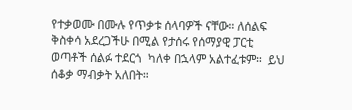የተቃወሙ በሙሉ የጥቃቱ ሰላባዎች ናቸው። ለሰልፍ ቅስቀሳ አደረጋችሁ በሚል የታሰሩ የሰማያዊ ፓርቲ ወጣቶች ሰልፉ ተደርጎ  ካለቀ በኋላም አልተፈቱም።  ይህ ሰቆቃ ማብቃት አለበት።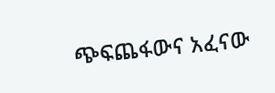ጭፍጨፋውና አፈናው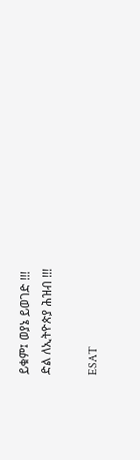ይቁም፤ ወያኔ ይወገድ !!!
ድል ለኢትዮጵያ ሕዝብ !!!

ESAT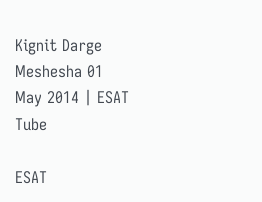Kignit Darge Meshesha 01 May 2014 | ESAT Tube

ESAT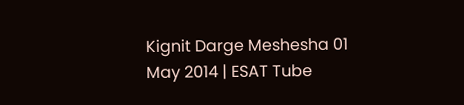Kignit Darge Meshesha 01 May 2014 | ESAT Tube